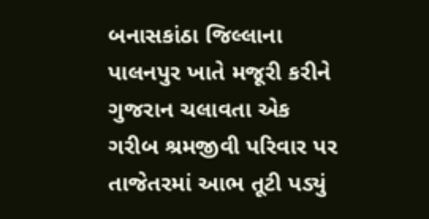બનાસકાંઠા જિલ્લાના પાલનપુર ખાતે મજૂરી કરીને ગુજરાન ચલાવતા એક ગરીબ શ્રમજીવી પરિવાર પર તાજેતરમાં આભ તૂટી પડ્યું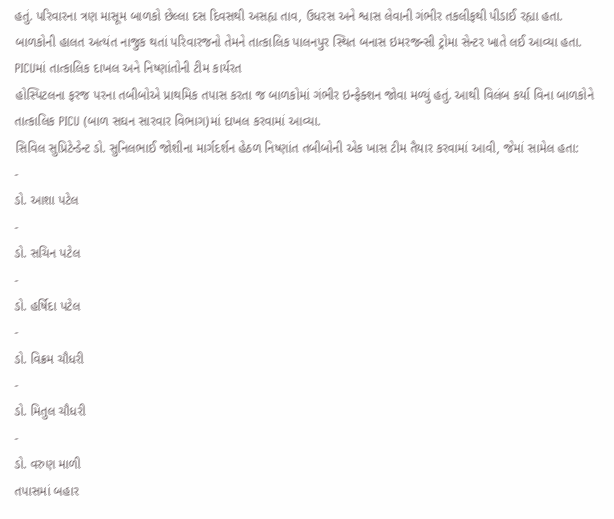હતું. પરિવારના ત્રણ માસૂમ બાળકો છેલ્લા દસ દિવસથી અસહ્ય તાવ, ઉધરસ અને શ્વાસ લેવાની ગંભીર તકલીફથી પીડાઈ રહ્યા હતા. બાળકોની હાલત અત્યંત નાજુક થતાં પરિવારજનો તેમને તાત્કાલિક પાલનપુર સ્થિત બનાસ ઇમરજન્સી ટ્રોમા સેન્ટર ખાતે લઈ આવ્યા હતા.
PICUમાં તાત્કાલિક દાખલ અને નિષ્ણાંતોની ટીમ કાર્યરત
હોસ્પિટલના ફરજ પરના તબીબોએ પ્રાથમિક તપાસ કરતા જ બાળકોમાં ગંભીર ઇન્ફેક્શન જોવા મળ્યું હતું. આથી વિલંબ કર્યા વિના બાળકોને તાત્કાલિક PICU (બાળ સઘન સારવાર વિભાગ)માં દાખલ કરવામાં આવ્યા.
સિવિલ સુપ્રિટેન્ડેન્ટ ડો. સુનિલભાઈ જોશીના માર્ગદર્શન હેઠળ નિષ્ણાંત તબીબોની એક ખાસ ટીમ તૈયાર કરવામાં આવી, જેમાં સામેલ હતા:
-
ડો. આશા પટેલ
-
ડો. સચિન પટેલ
-
ડો. હર્ષિદા પટેલ
-
ડો. વિક્રમ ચૌધરી
-
ડો. મિતુલ ચૌધરી
-
ડો. વરુણ માળી
તપાસમાં બહાર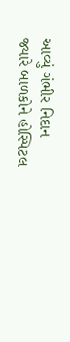આવ્યું ગંભીર નિદાન
જ્યારે બાળકોને હોસ્પિટલ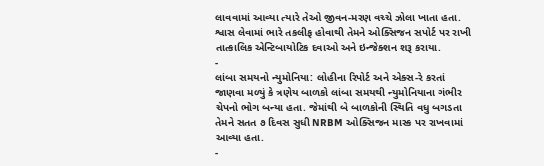લાવવામાં આવ્યા ત્યારે તેઓ જીવન-મરણ વચ્ચે ઝોલા ખાતા હતા. શ્વાસ લેવામાં ભારે તકલીફ હોવાથી તેમને ઓક્સિજન સપોર્ટ પર રાખી તાત્કાલિક એન્ટિબાયોટિક દવાઓ અને ઇન્જેક્શન શરૂ કરાયા.
-
લાંબા સમયનો ન્યુમોનિયા: લોહીના રિપોર્ટ અને એક્સ-રે કરતાં જાણવા મળ્યું કે ત્રણેય બાળકો લાંબા સમયથી ન્યુમોનિયાના ગંભીર ચેપનો ભોગ બન્યા હતા. જેમાંથી બે બાળકોની સ્થિતિ વધુ બગડતા તેમને સતત ૭ દિવસ સુધી NRBM ઓક્સિજન માસ્ક પર રાખવામાં આવ્યા હતા.
-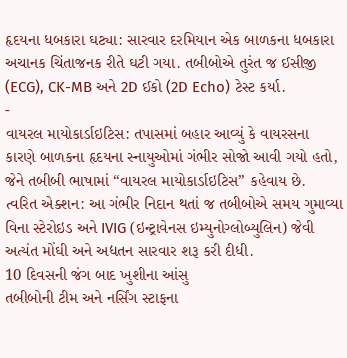હૃદયના ધબકારા ઘટ્યા: સારવાર દરમિયાન એક બાળકના ધબકારા અચાનક ચિંતાજનક રીતે ઘટી ગયા. તબીબોએ તુરંત જ ઈસીજી (ECG), CK-MB અને 2D ઈકો (2D Echo) ટેસ્ટ કર્યા.
-
વાયરલ માયોકાર્ડાઇટિસ: તપાસમાં બહાર આવ્યું કે વાયરસના કારણે બાળકના હૃદયના સ્નાયુઓમાં ગંભીર સોજો આવી ગયો હતો, જેને તબીબી ભાષામાં “વાયરલ માયોકાર્ડાઇટિસ” કહેવાય છે.
ત્વરિત એક્શન: આ ગંભીર નિદાન થતાં જ તબીબોએ સમય ગુમાવ્યા વિના સ્ટેરોઇડ અને IVIG (ઇન્ટ્રાવેનસ ઇમ્યુનોગ્લોબ્યુલિન) જેવી અત્યંત મોંઘી અને અદ્યતન સારવાર શરૂ કરી દીધી.
10 દિવસની જંગ બાદ ખુશીના આંસુ
તબીબોની ટીમ અને નર્સિંગ સ્ટાફના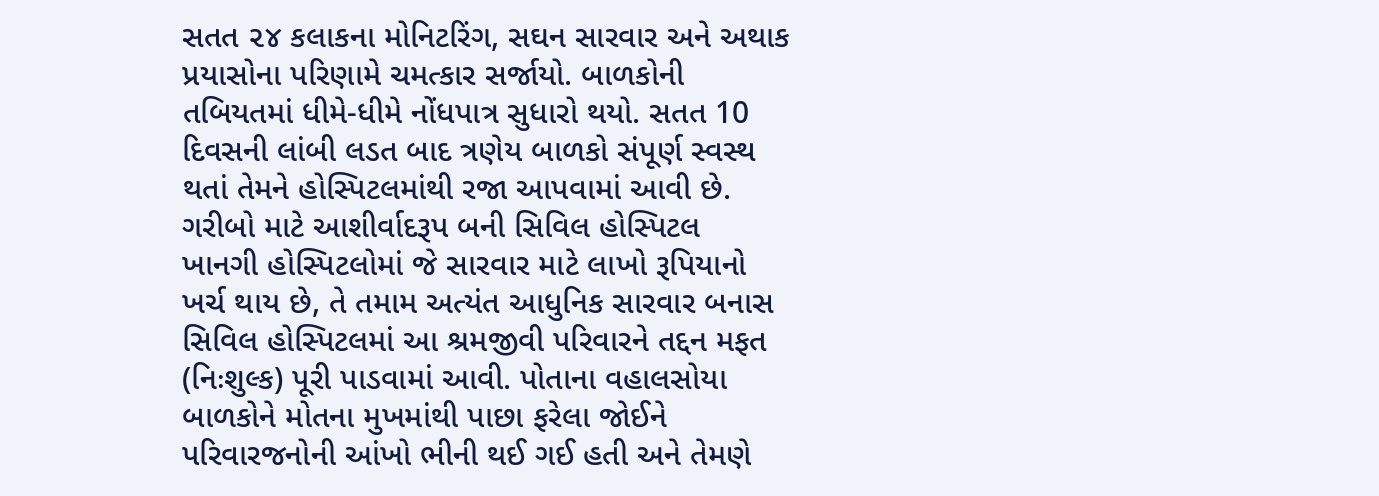સતત ૨૪ કલાકના મોનિટરિંગ, સઘન સારવાર અને અથાક પ્રયાસોના પરિણામે ચમત્કાર સર્જાયો. બાળકોની તબિયતમાં ધીમે-ધીમે નોંધપાત્ર સુધારો થયો. સતત 10 દિવસની લાંબી લડત બાદ ત્રણેય બાળકો સંપૂર્ણ સ્વસ્થ થતાં તેમને હોસ્પિટલમાંથી રજા આપવામાં આવી છે.
ગરીબો માટે આશીર્વાદરૂપ બની સિવિલ હોસ્પિટલ
ખાનગી હોસ્પિટલોમાં જે સારવાર માટે લાખો રૂપિયાનો ખર્ચ થાય છે, તે તમામ અત્યંત આધુનિક સારવાર બનાસ સિવિલ હોસ્પિટલમાં આ શ્રમજીવી પરિવારને તદ્દન મફત (નિઃશુલ્ક) પૂરી પાડવામાં આવી. પોતાના વહાલસોયા બાળકોને મોતના મુખમાંથી પાછા ફરેલા જોઈને પરિવારજનોની આંખો ભીની થઈ ગઈ હતી અને તેમણે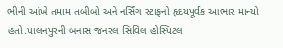ભીની આંખે તમામ તબીબો અને નર્સિંગ સ્ટાફનો હૃદયપૂર્વક આભાર માન્યો હતો.પાલનપુરની બનાસ જનરલ સિવિલ હોસ્પિટલ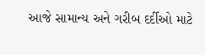આજે સામાન્ય અને ગરીબ દર્દીઓ માટે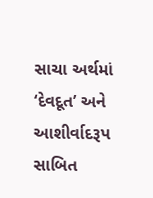સાચા અર્થમાં ‘દેવદૂત’ અને આશીર્વાદરૂપ સાબિત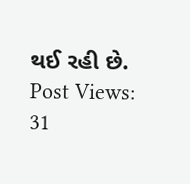થઈ રહી છે.
Post Views: 31